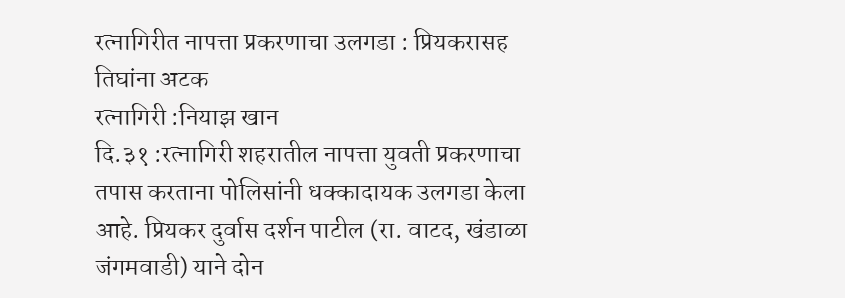रत्नागिरीत नापत्ता प्रकरणाचा उलगडा : प्रियकरासह तिघांना अटक
रत्नागिरी :नियाझ खान
दि.३१ :रत्नागिरी शहरातील नापत्ता युवती प्रकरणाचा तपास करताना पोलिसांनी धक्कादायक उलगडा केला आहे. प्रियकर दुर्वास दर्शन पाटील (रा. वाटद, खंडाळा जंगमवाडी) याने दोन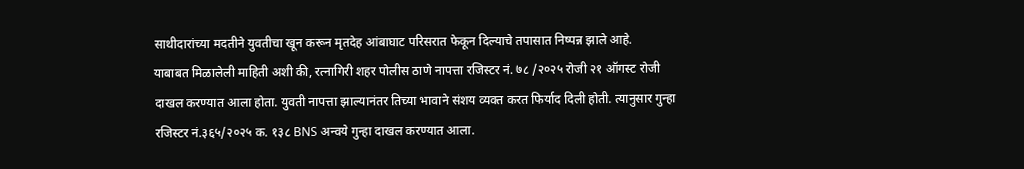साथीदारांच्या मदतीने युवतीचा खून करून मृतदेह आंबाघाट परिसरात फेकून दिल्याचे तपासात निष्पन्न झाले आहे.
याबाबत मिळालेली माहिती अशी की, रत्नागिरी शहर पोलीस ठाणे नापत्ता रजिस्टर नं. ७८ /२०२५ रोजी २१ ऑगस्ट रोजी दाखल करण्यात आला होता. युवती नापत्ता झाल्यानंतर तिच्या भावाने संशय व्यक्त करत फिर्याद दिली होती. त्यानुसार गुन्हा रजिस्टर नं.३६५/२०२५ क. १३८ BNS अन्वये गुन्हा दाखल करण्यात आला.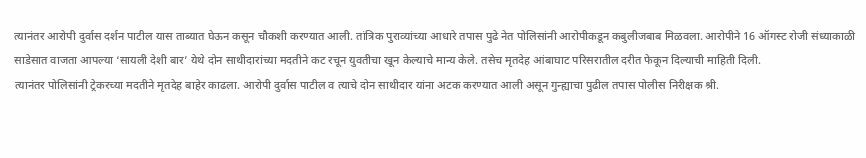त्यानंतर आरोपी दुर्वास दर्शन पाटील यास ताब्यात घेऊन कसून चौकशी करण्यात आली. तांत्रिक पुराव्यांच्या आधारे तपास पुढे नेत पोलिसांनी आरोपीकडून कबुलीजबाब मिळवला. आरोपीने 16 ऑगस्ट रोजी संध्याकाळी साडेसात वाजता आपल्या ‘सायली देशी बार’ येथे दोन साथीदारांच्या मदतीने कट रचून युवतीचा खून केल्याचे मान्य केले. तसेच मृतदेह आंबाघाट परिसरातील दरीत फेकून दिल्याची माहिती दिली.
त्यानंतर पोलिसांनी ट्रेकरच्या मदतीने मृतदेह बाहेर काढला. आरोपी दुर्वास पाटील व त्याचे दोन साथीदार यांना अटक करण्यात आली असून गुन्ह्याचा पुढील तपास पोलीस निरीक्षक श्री.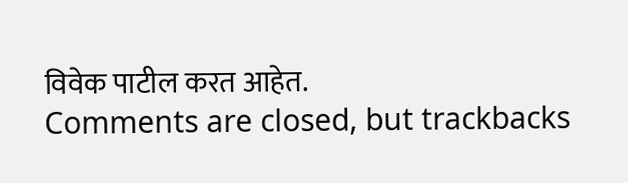विवेक पाटील करत आहेत.
Comments are closed, but trackbacks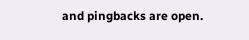and pingbacks are open.